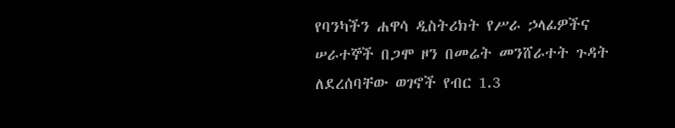የባንካችን ሐዋሳ ዲስትሪክት የሥራ ኃላፊዎችና ሠራተኞች በጋሞ ዞን በመሬት መንሸራተት ጉዳት ለደረሰባቸው ወገኖች የብር 1.3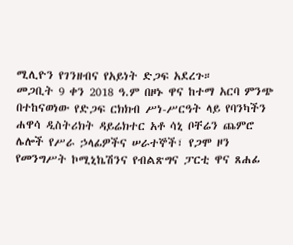ሚሊዮን የገንዘብና የአይነት ድጋፍ አደረጉ።
መጋቢት 9 ቀን 2018 ዓ.ም በዞኑ ዋና ከተማ አርባ ምንጭ በተከናወነው የድጋፍ ርክክብ ሥነ-ሥርዓት ላይ የባንካችን ሐዋሳ ዲስትሪክት ዳይሬክተር አቶ ሳኒ ቦቸሬን ጨምሮ ሌሎች የሥራ ኃላፊዎችና ሠራተኞች፣ የጋሞ ዞን የመንግሥት ኮሚኒኬሽንና የብልጽግና ፓርቲ ዋና ጸሐፊ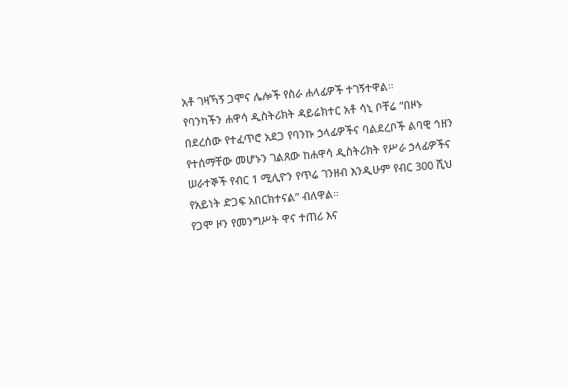አቶ ገዛኻኝ ጋሞና ሌሎች የስራ ሐላፊዎች ተገኝተዋል።
የባንካችን ሐዋሳ ዲስትሪክት ዳይሬክተር አቶ ሳኒ ቦቸሬ “በዞኑ በደረሰው የተፈጥሮ አደጋ የባንኩ ኃላፊዎችና ባልደረቦች ልባዊ ኅዘን የተሰማቸው መሆኑን ገልጸው ከሐዋሳ ዲስትሪክት የሥራ ኃላፊዎችና ሠራተኞች የብር 1 ሚሊዮን የጥሬ ገንዘብ እንዲሁም የብር 300 ሺህ የአይነት ድጋፍ አበርክተናል” ብለዋል።
የጋሞ ዞን የመንግሥት ዋና ተጠሪ እና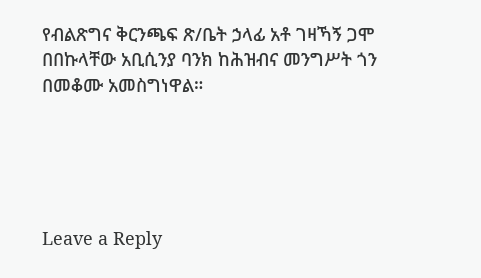የብልጽግና ቅርንጫፍ ጽ/ቤት ኃላፊ አቶ ገዛኻኝ ጋሞ በበኩላቸው አቢሲንያ ባንክ ከሕዝብና መንግሥት ጎን በመቆሙ አመስግነዋል።





Leave a Reply